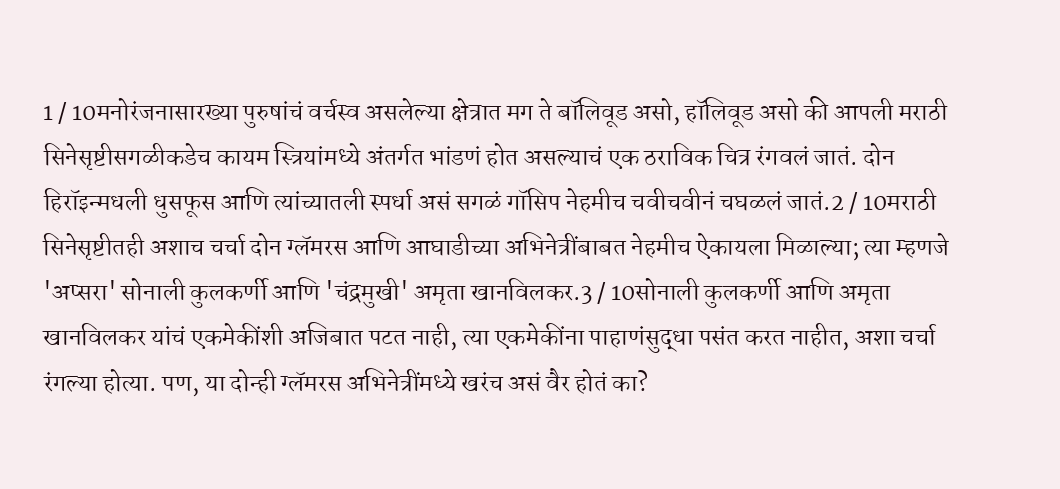1 / 10मनोरंजनासारख्या पुरुषांचं वर्चस्व असलेल्या क्षेत्रात मग ते बॉलिवूड असो, हॉलिवूड असो की आपली मराठी सिनेसृष्टीसगळीकडेच कायम स्त्रियांमध्ये अंतर्गत भांडणं होत असल्याचं एक ठराविक चित्र रंगवलं जातं. दोन हिरॉइन्मधली धुसफूस आणि त्यांच्यातली स्पर्धा असं सगळं गॉसिप नेहमीच चवीचवीनं चघळलं जातं.2 / 10मराठी सिनेसृष्टीतही अशाच चर्चा दोन ग्लॅमरस आणि आघाडीच्या अभिनेत्रींबाबत नेहमीच ऐकायला मिळाल्या; त्या म्हणजे 'अप्सरा' सोनाली कुलकर्णी आणि 'चंद्रमुखी' अमृता खानविलकर.3 / 10सोनाली कुलकर्णी आणि अमृता खानविलकर यांचं एकमेकींशी अजिबात पटत नाही, त्या एकमेकींना पाहाणंसुद्धा पसंत करत नाहीत, अशा चर्चा रंगल्या होत्या. पण, या दोन्ही ग्लॅमरस अभिनेत्रींमध्ये खरंच असं वैर होतं का?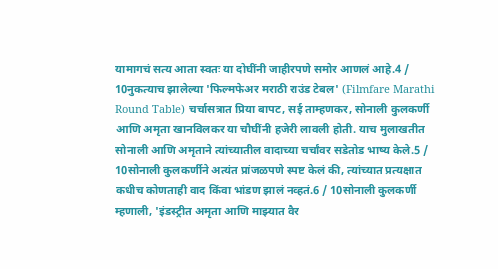यामागचं सत्य आता स्वतः या दोघींनी जाहीरपणे समोर आणलं आहे.4 / 10नुकत्याच झालेल्या 'फिल्मफेअर मराठी राउंड टेबल' (Filmfare Marathi Round Table) चर्चासत्रात प्रिया बापट, सई ताम्हणकर, सोनाली कुलकर्णी आणि अमृता खानविलकर या चौघींनी हजेरी लावली होती. याच मुलाखतीत सोनाली आणि अमृताने त्यांच्यातील वादाच्या चर्चांवर सडेतोड भाष्य केले.5 / 10सोनाली कुलकर्णीने अत्यंत प्रांजळपणे स्पष्ट केलं की, त्यांच्यात प्रत्यक्षात कधीच कोणताही वाद किंवा भांडण झालं नव्हतं.6 / 10सोनाली कुलकर्णी म्हणाली, 'इंडस्ट्रीत अमृता आणि माझ्यात वैर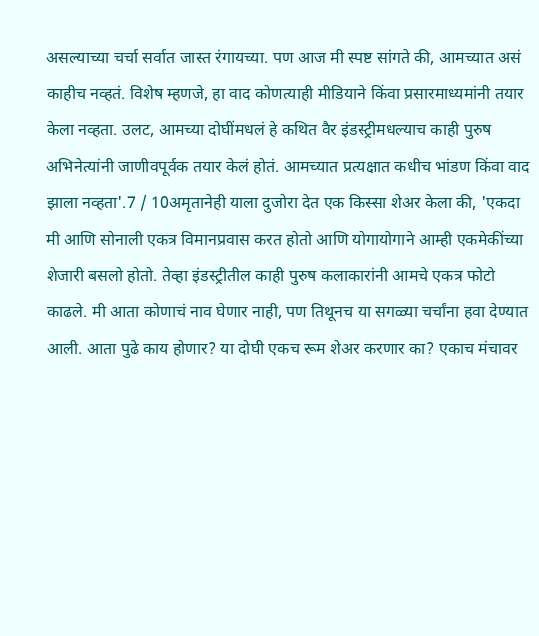असल्याच्या चर्चा सर्वात जास्त रंगायच्या. पण आज मी स्पष्ट सांगते की, आमच्यात असं काहीच नव्हतं. विशेष म्हणजे, हा वाद कोणत्याही मीडियाने किंवा प्रसारमाध्यमांनी तयार केला नव्हता. उलट, आमच्या दोघींमधलं हे कथित वैर इंडस्ट्रीमधल्याच काही पुरुष अभिनेत्यांनी जाणीवपूर्वक तयार केलं होतं. आमच्यात प्रत्यक्षात कधीच भांडण किंवा वाद झाला नव्हता'.7 / 10अमृतानेही याला दुजोरा देत एक किस्सा शेअर केला की, 'एकदा मी आणि सोनाली एकत्र विमानप्रवास करत होतो आणि योगायोगाने आम्ही एकमेकींच्या शेजारी बसलो होतो. तेव्हा इंडस्ट्रीतील काही पुरुष कलाकारांनी आमचे एकत्र फोटो काढले. मी आता कोणाचं नाव घेणार नाही, पण तिथूनच या सगळ्या चर्चांना हवा देण्यात आली. आता पुढे काय होणार? या दोघी एकच रूम शेअर करणार का? एकाच मंचावर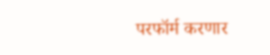परफॉर्म करणार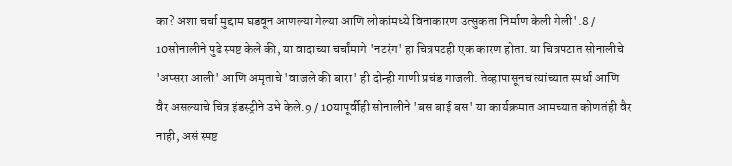का? अशा चर्चा मुद्दाम घडवून आणल्या गेल्या आणि लोकांमध्ये विनाकारण उत्सुकता निर्माण केली गेली'.8 / 10सोनालीने पुढे स्पष्ट केले की, या वादाच्या चर्चांमागे 'नटरंग' हा चित्रपटही एक कारण होता. या चित्रपटात सोनालीचे 'अप्सरा आली' आणि अमृताचे 'वाजले की बारा' ही दोन्ही गाणी प्रचंड गाजली. तेव्हापासूनच त्यांच्यात स्पर्धा आणि वैर असल्याचे चित्र इंडस्ट्रीने उभे केले.9 / 10यापूर्वीही सोनालीने 'बस बाई बस' या कार्यक्रमात आमच्यात कोणतंही वैर नाही, असं स्पष्ट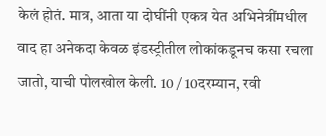केलं होतं. मात्र, आता या दोघींनी एकत्र येत अभिनेत्रींमधील वाद हा अनेकदा केवळ इंडस्ट्रीतील लोकांकडूनच कसा रचला जातो, याची पोलखोल केली. 10 / 10दरम्यान, रवी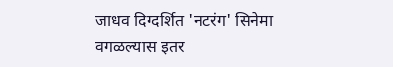जाधव दिग्दर्शित 'नटरंग' सिनेमा वगळल्यास इतर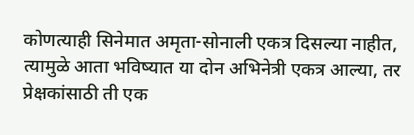कोणत्याही सिनेमात अमृता-सोनाली एकत्र दिसल्या नाहीत, त्यामुळे आता भविष्यात या दोन अभिनेत्री एकत्र आल्या, तर प्रेक्षकांसाठी ती एक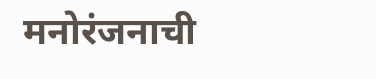मनोरंजनाची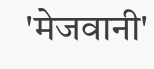'मेजवानी'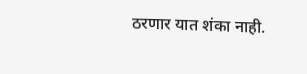ठरणार यात शंका नाही.